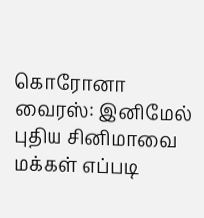கொரோனா வைரஸ்: இனிமேல் புதிய சினிமாவை மக்கள் எப்படி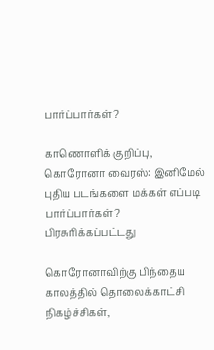பார்ப்பார்கள்?

காணொளிக் குறிப்பு, கொரோனா வைரஸ்: இனிமேல் புதிய படங்களை மக்கள் எப்படி பார்ப்பார்கள்?
பிரசுரிக்கப்பட்டது

கொரோனாவிற்கு பிந்தைய காலத்தில் தொலைக்காட்சி நிகழ்ச்சிகள்,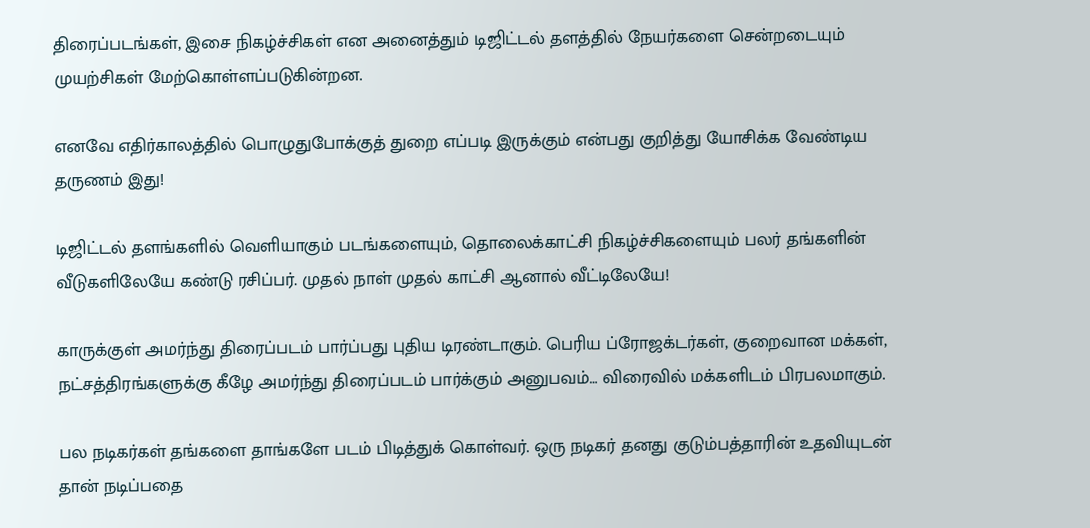திரைப்படங்கள், இசை நிகழ்ச்சிகள் என அனைத்தும் டிஜிட்டல் தளத்தில் நேயர்களை சென்றடையும் முயற்சிகள் மேற்கொள்ளப்படுகின்றன.

எனவே எதிர்காலத்தில் பொழுதுபோக்குத் துறை எப்படி இருக்கும் என்பது குறித்து யோசிக்க வேண்டிய தருணம் இது!

டிஜிட்டல் தளங்களில் வெளியாகும் படங்களையும், தொலைக்காட்சி நிகழ்ச்சிகளையும் பலர் தங்களின் வீடுகளிலேயே கண்டு ரசிப்பர். முதல் நாள் முதல் காட்சி ஆனால் வீட்டிலேயே!

காருக்குள் அமர்ந்து திரைப்படம் பார்ப்பது புதிய டிரண்டாகும். பெரிய ப்ரோஜக்டர்கள், குறைவான மக்கள், நட்சத்திரங்களுக்கு கீழே அமர்ந்து திரைப்படம் பார்க்கும் அனுபவம்… விரைவில் மக்களிடம் பிரபலமாகும்.

பல நடிகர்கள் தங்களை தாங்களே படம் பிடித்துக் கொள்வர். ஒரு நடிகர் தனது குடும்பத்தாரின் உதவியுடன் தான் நடிப்பதை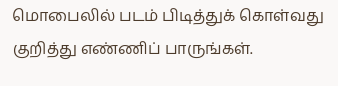மொபைலில் படம் பிடித்துக் கொள்வது குறித்து எண்ணிப் பாருங்கள்.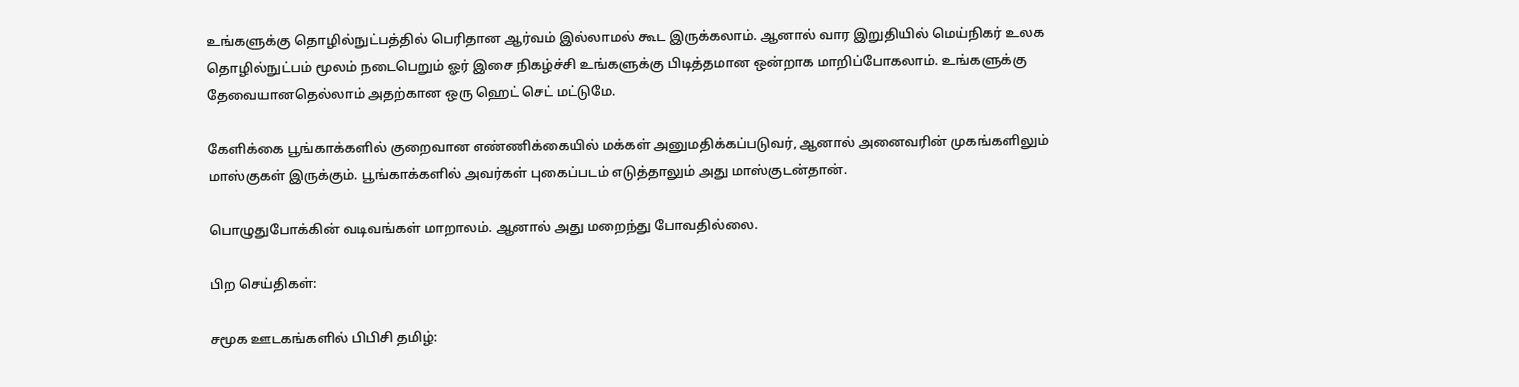உங்களுக்கு தொழில்நுட்பத்தில் பெரிதான ஆர்வம் இல்லாமல் கூட இருக்கலாம். ஆனால் வார இறுதியில் மெய்நிகர் உலக தொழில்நுட்பம் மூலம் நடைபெறும் ஓர் இசை நிகழ்ச்சி உங்களுக்கு பிடித்தமான ஒன்றாக மாறிப்போகலாம். உங்களுக்கு தேவையானதெல்லாம் அதற்கான ஒரு ஹெட் செட் மட்டுமே.

கேளிக்கை பூங்காக்களில் குறைவான எண்ணிக்கையில் மக்கள் அனுமதிக்கப்படுவர், ஆனால் அனைவரின் முகங்களிலும் மாஸ்குகள் இருக்கும். பூங்காக்களில் அவர்கள் புகைப்படம் எடுத்தாலும் அது மாஸ்குடன்தான்.

பொழுதுபோக்கின் வடிவங்கள் மாறாலம். ஆனால் அது மறைந்து போவதில்லை.

பிற செய்திகள்:

சமூக ஊடகங்களில் பிபிசி தமிழ்: